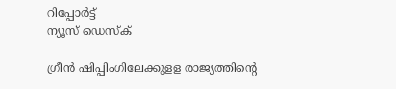റിപ്പോര്‍ട്ട്
ന്യൂസ് ഡെസ്ക്

ഗ്രീന്‍ ഷിപ്പിംഗിലേക്കുളള രാജ്യത്തിന്റെ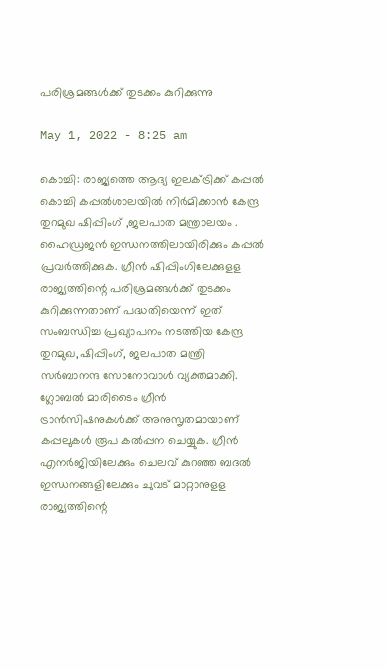പരിശ്രമങ്ങള്‍ക്ക്‌ തുടക്കം കുറിക്കുന്നു

May 1, 2022 - 8:25 am

കൊച്ചി: രാജ്യത്തെ ആദ്യ ഇലക്ട്രിക്ക്‌ കപ്പല്‍ കൊച്ചി കപ്പല്‍ശാലയില്‍ നിര്‍മിക്കാന്‍ കേന്ദ്ര തുറമുഖ ഷിപ്പിംഗ്‌ ,ജലപാത മന്ത്രാലയം . ഹൈഡ്രജന്‍ ഇന്ധനത്തിലായിരിക്കും കപ്പല്‍ പ്രവര്‍ത്തിക്കുക. ഗ്രീന്‍ ഷിപ്പിംഗിലേക്കുളള രാജ്യത്തിന്റെ പരിശ്രമങ്ങള്‍ക്ക്‌ തുടക്കം കുറിക്കുന്നതാണ്‌ പദ്ധതിയെന്ന്‌ ഇത്‌ സംബന്ധിച്ച പ്രഖ്യാപനം നടത്തിയ കേന്ദ്ര തുറമുഖ,ഷിപ്പിംഗ്, ജലപാത മന്ത്രി സര്‍ബാനന്ദ സോനോവാള്‍ വ്യക്തമാക്കി. ഗ്ലോബല്‍ മാരിടൈം ഗ്രീന്‍ ട്രാന്‍സിഷനുകള്‍ക്ക്‌ അനുസൃതമായാണ്‌ കപ്പലുകള്‍ രൂപ കല്‍പ്പന ചെയ്യുക. ഗ്രീന്‍ എനര്‍ജിയിലേക്കും ചെലവ്‌ കുറഞ്ഞ ബദല്‍ ഇന്ധനങ്ങളിലേക്കും ചുവട്‌ മാറ്റാനുളള രാജ്യത്തിന്റെ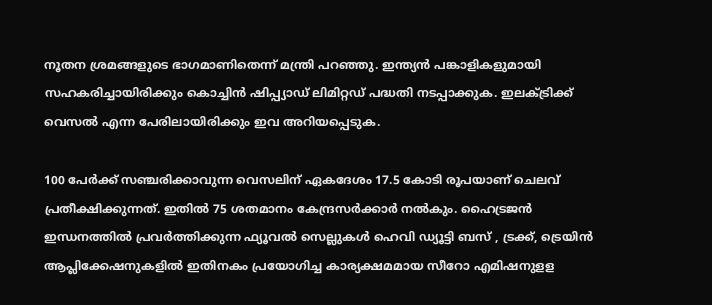നൂതന ശ്രമങ്ങളുടെ ഭാഗമാണിതെന്ന്‌ മന്ത്രി പറഞ്ഞു. ഇന്ത്യന്‍ പങ്കാളികളുമായി സഹകരിച്ചായിരിക്കും കൊച്ചിന്‍ ഷിപ്പ്യാഡ്‌ ലിമിറ്റഡ്‌ പദ്ധതി നടപ്പാക്കുക. ഇലക്ട്രിക്ക്‌ വെസല്‍ എന്ന പേരിലായിരിക്കും ഇവ അറിയപ്പെടുക.

100 പേര്‍ക്ക്‌ സഞ്ചരിക്കാവുന്ന വെസലിന്‌ ഏകദേശം 17.5 കോടി രൂപയാണ്‌ ചെലവ്‌ പ്രതീക്ഷിക്കുന്നത്‌. ഇതില്‍ 75 ശതമാനം കേന്ദ്രസര്‍ക്കാര്‍ നല്‍കും. ഹൈട്രജന്‍ ഇന്ധനത്തില്‍ പ്രവര്‍ത്തിക്കുന്ന ഫ്യൂവല്‍ സെല്ലുകള്‍ ഹെവി ഡ്യൂട്ടി ബസ്‌ , ട്രക്ക്‌, ട്രെയിന്‍ ആപ്ലിക്കേഷനുകളില്‍ ഇതിനകം പ്രയോഗിച്ച കാര്യക്ഷമമായ സീറോ എമിഷനുളള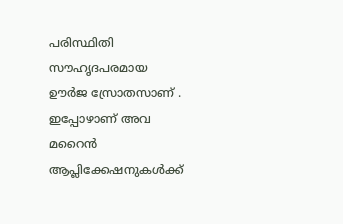പരിസ്ഥിതി സൗഹൃദപരമായ ഊര്‍ജ സ്രോതസാണ്‌ . ഇപ്പോഴാണ്‌ അവ മറൈന്‍ ആപ്ലിക്കേഷനുകള്‍ക്ക്‌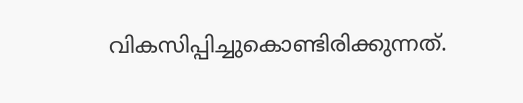വികസിപ്പിച്ചുകൊണ്ടിരിക്കുന്നത്‌.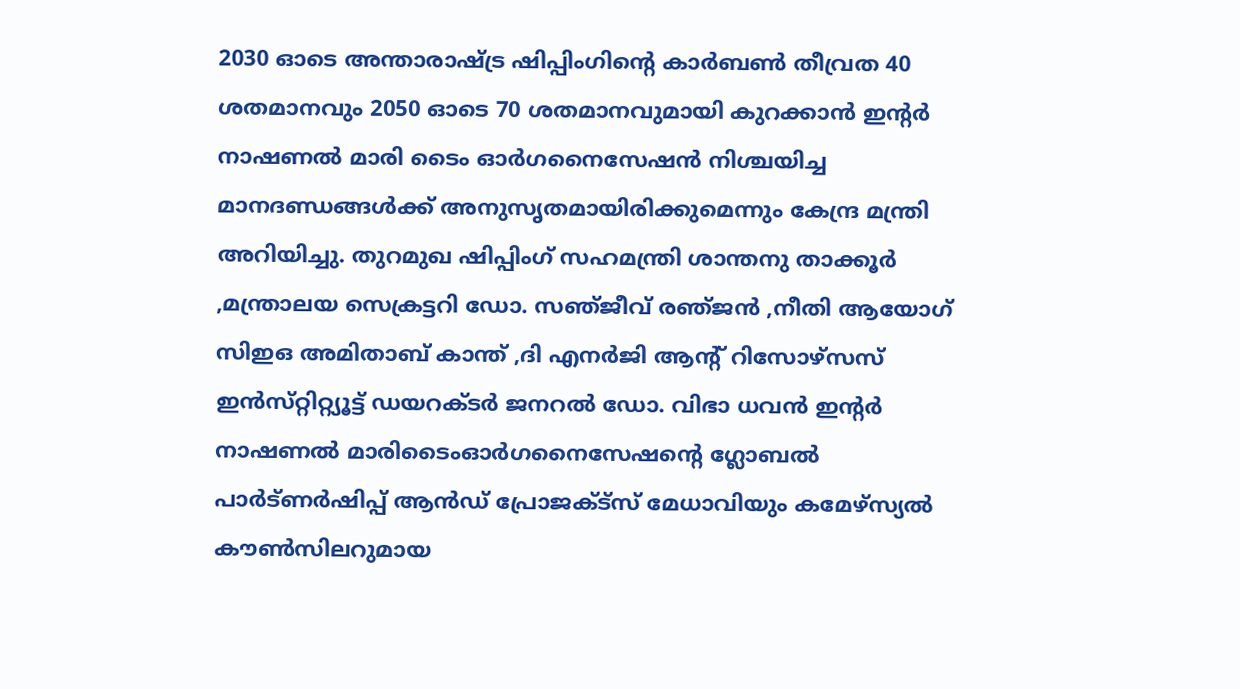2030 ഓടെ അന്താരാഷ്ട്ര ഷിപ്പിംഗിന്റെ കാര്‍ബണ്‍ തീവ്രത 40 ശതമാനവും 2050 ഓടെ 70 ശതമാനവുമായി കുറക്കാന്‍ ഇന്റര്‍ നാഷണല്‍ മാരി ടൈം ഓര്‍ഗനൈസേഷന്‍ നിശ്ചയിച്ച മാനദണ്ഡങ്ങള്‍ക്ക്‌ അനുസൃതമായിരിക്കുമെന്നും കേന്ദ്ര മന്ത്രി അറിയിച്ചു. തുറമുഖ ഷിപ്പിംഗ്‌ സഹമന്ത്രി ശാന്തനു താക്കൂര്‍ ,മന്ത്രാലയ സെക്രട്ടറി ഡോ. സഞ്‌ജീവ്‌ രഞ്‌ജന്‍ ,നീതി ആയോഗ്‌ സിഇഒ അമിതാബ്‌ കാന്ത്‌ ,ദി എനര്‍ജി ആന്റ് റിസോഴ്‌സസ്‌ ഇന്‍സ്‌റ്റിറ്റ്യൂട്ട് ഡയറക്ടര്‍ ജനറല്‍ ഡോ. വിഭാ ധവന്‍ ഇന്റര്‍ നാഷണല്‍ മാരിടൈംഓര്‍ഗനൈസേഷന്റെ ഗ്ലോബല്‍ പാര്‍ട്ണര്‍ഷിപ്പ്‌ ആന്‍ഡ്‌ പ്രോജക്ട്‌സ്‌ മേധാവിയും കമേഴ്‌സ്യല്‍ കൗണ്‍സിലറുമായ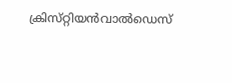ക്രിസ്‌റ്റിയന്‍വാല്‍ഡെസ്‌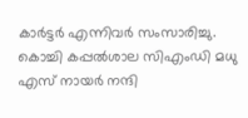കാര്‍ട്ടര്‍ എന്നിവര്‍ സംസാരിച്ചു. കൊച്ചി കപ്പല്‍ശാല സിഎംഡി മധു എസ്‌ നായര്‍ നന്ദി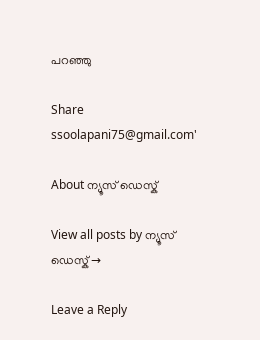പറഞ്ഞു

Share
ssoolapani75@gmail.com'

About ന്യൂസ് ഡെസ്ക്

View all posts by ന്യൂസ് ഡെസ്ക് →

Leave a Reply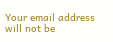Your email address will not be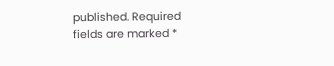published. Required fields are marked *